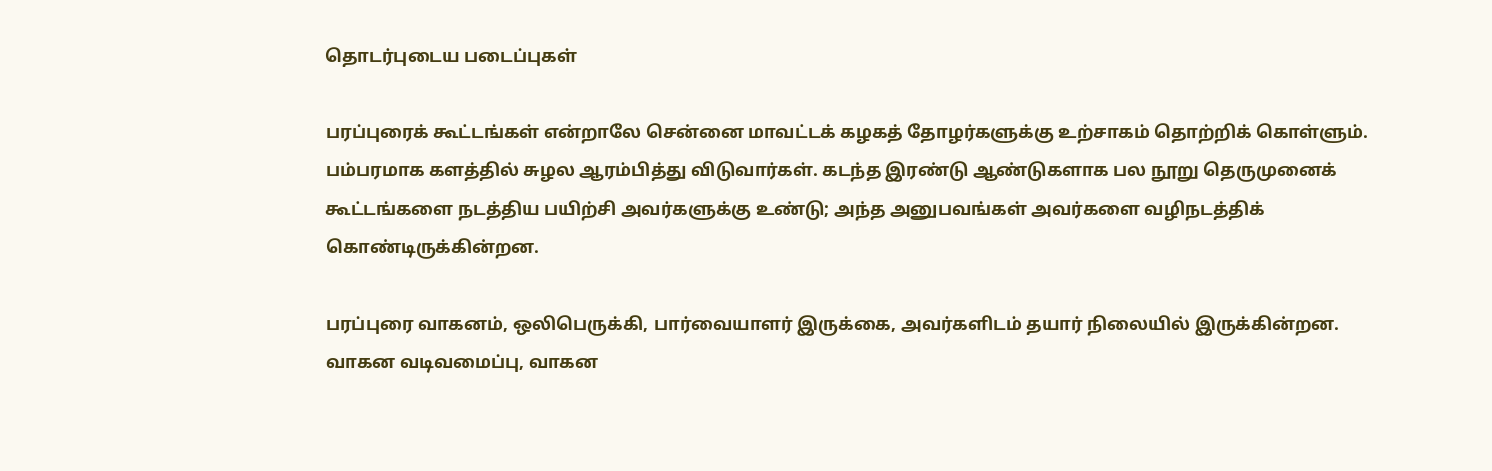தொடர்புடைய படைப்புகள்

பரப்புரைக் கூட்டங்கள் என்றாலே சென்னை மாவட்டக் கழகத் தோழர்களுக்கு உற்சாகம் தொற்றிக் கொள்ளும். பம்பரமாக களத்தில் சுழல ஆரம்பித்து விடுவார்கள். கடந்த இரண்டு ஆண்டுகளாக பல நூறு தெருமுனைக் கூட்டங்களை நடத்திய பயிற்சி அவர்களுக்கு உண்டு; அந்த அனுபவங்கள் அவர்களை வழிநடத்திக் கொண்டிருக்கின்றன.

பரப்புரை வாகனம், ஒலிபெருக்கி, பார்வையாளர் இருக்கை, அவர்களிடம் தயார் நிலையில் இருக்கின்றன. வாகன வடிவமைப்பு, வாகன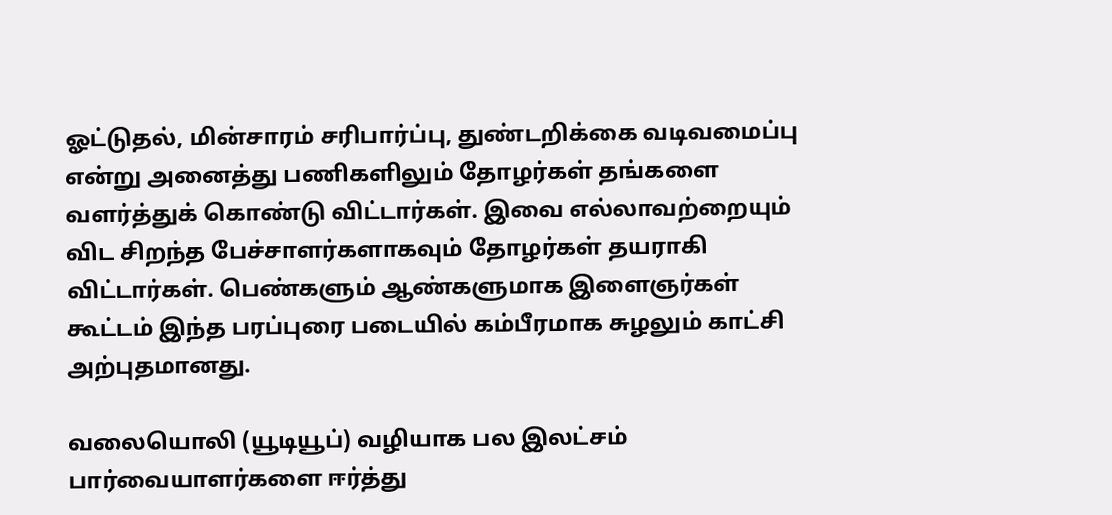ஓட்டுதல், மின்சாரம் சரிபார்ப்பு, துண்டறிக்கை வடிவமைப்பு என்று அனைத்து பணிகளிலும் தோழர்கள் தங்களை வளர்த்துக் கொண்டு விட்டார்கள். இவை எல்லாவற்றையும் விட சிறந்த பேச்சாளர்களாகவும் தோழர்கள் தயராகி விட்டார்கள். பெண்களும் ஆண்களுமாக இளைஞர்கள் கூட்டம் இந்த பரப்புரை படையில் கம்பீரமாக சுழலும் காட்சி அற்புதமானது.

வலையொலி (யூடியூப்) வழியாக பல இலட்சம் பார்வையாளர்களை ஈர்த்து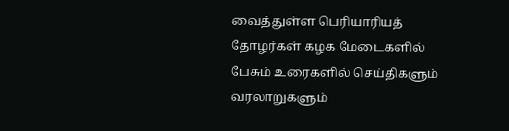வைத்துள்ள பெரியாரியத் தோழர்கள் கழக மேடைகளில் பேசும் உரைகளில் செய்திகளும் வரலாறுகளும்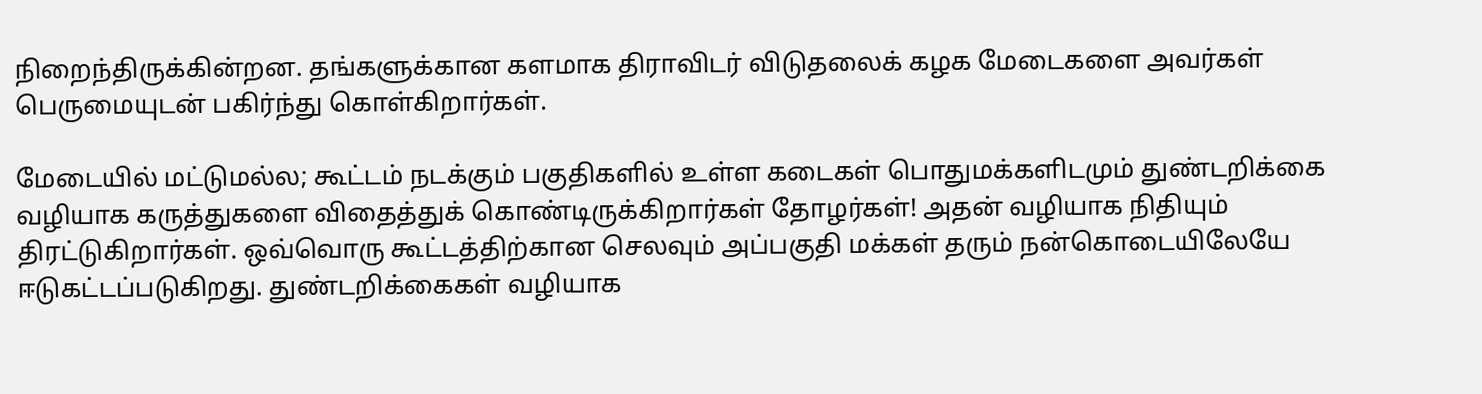நிறைந்திருக்கின்றன. தங்களுக்கான களமாக திராவிடர் விடுதலைக் கழக மேடைகளை அவர்கள் பெருமையுடன் பகிர்ந்து கொள்கிறார்கள்.

மேடையில் மட்டுமல்ல; கூட்டம் நடக்கும் பகுதிகளில் உள்ள கடைகள் பொதுமக்களிடமும் துண்டறிக்கை வழியாக கருத்துகளை விதைத்துக் கொண்டிருக்கிறார்கள் தோழர்கள்! அதன் வழியாக நிதியும் திரட்டுகிறார்கள். ஒவ்வொரு கூட்டத்திற்கான செலவும் அப்பகுதி மக்கள் தரும் நன்கொடையிலேயே ஈடுகட்டப்படுகிறது. துண்டறிக்கைகள் வழியாக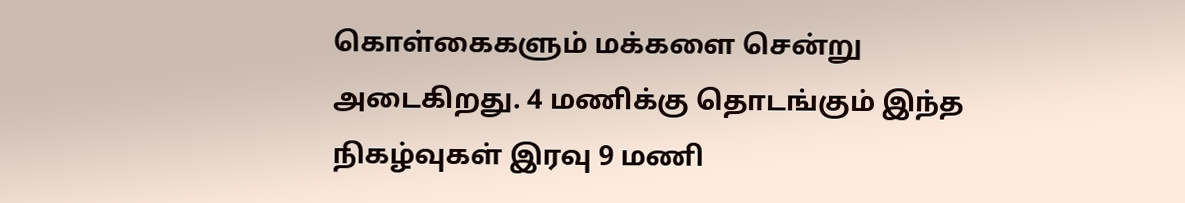கொள்கைகளும் மக்களை சென்று அடைகிறது. 4 மணிக்கு தொடங்கும் இந்த நிகழ்வுகள் இரவு 9 மணி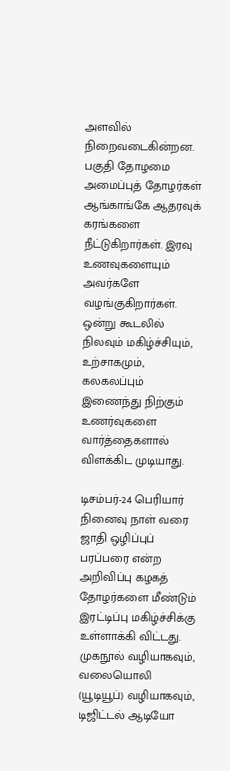அளவில் நிறைவடைகின்றன. பகுதி தோழமை அமைப்புத் தோழர்கள் ஆங்காங்கே ஆதரவுக் கரங்களை நீட்டுகிறார்கள். இரவு உணவுகளையும் அவர்களே வழங்குகிறார்கள். ஒன்று கூடலில் நிலவும் மகிழ்ச்சியும், உற்சாகமும், கலகலப்பும் இணைந்து நிற்கும் உணர்வுகளை வார்த்தைகளால் விளக்கிட முடியாது.

டிசம்பர்-24 பெரியார் நினைவு நாள் வரை ஜாதி ஒழிப்புப் பரப்பரை என்ற அறிவிப்பு கழகத் தோழர்களை மீண்டும் இரட்டிப்பு மகிழ்ச்சிக்கு உள்ளாக்கி விட்டது. முகநூல் வழியாகவும், வலையொலி (யூடியூப்) வழியாகவும், டிஜிட்டல் ஆடியோ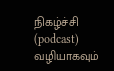நிகழ்ச்சி (podcast) வழியாகவும்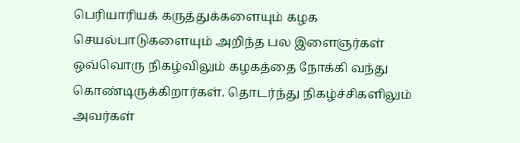பெரியாரியக் கருத்துக்களையும் கழக செயல்பாடுகளையும் அறிந்த பல இளைஞர்கள் ஒவ்வொரு நிகழ்விலும் கழகத்தை நோக்கி வந்து கொண்டிருக்கிறார்கள். தொடர்ந்து நிகழ்ச்சிகளிலும் அவர்கள்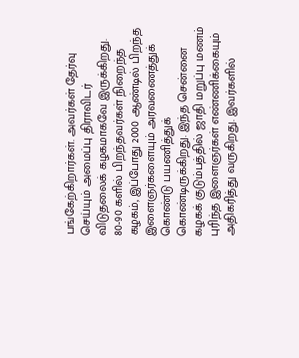பங்கேற்கிறார்கள். அவர்கள் தேர்வு செய்யும் அமைப்பு திராவிடர் விடுதலைக் கழகமாகவே இருக்கிறது. 80-90 களில் பிறந்தவர்கள் நிறைந்த கழகம், இப்போது 2000 ஆண்டில் பிறந்த இளைஞர்களையும் அரவணைத்துக் கொண்டு பயணித்துக் கொண்டிருக்கிறது. இந்த சென்னை கழகக் குடும்பத்தில் ஜாதி மறுப்பு மணம் புரிந்த இளைஞர்கள் எண்ணிக்கையும் அதிகரித்து வருகிறது. இவர்களில்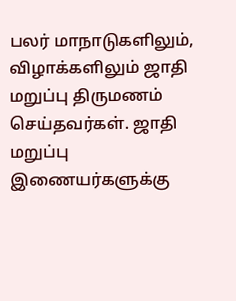பலர் மாநாடுகளிலும், விழாக்களிலும் ஜாதி மறுப்பு திருமணம் செய்தவர்கள். ஜாதி மறுப்பு இணையர்களுக்கு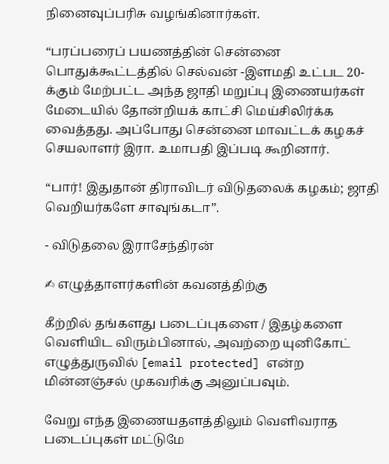நினைவுப்பரிசு வழங்கினார்கள்.

“பரப்பரைப் பயணத்தின் சென்னை பொதுக்கூட்டத்தில் செல்வன் -இளமதி உட்பட 20-க்கும் மேற்பட்ட அந்த ஜாதி மறுப்பு இணையர்கள் மேடையில் தோன்றியக் காட்சி மெய்சிலிர்க்க வைத்தது. அப்போது சென்னை மாவட்டக் கழகச் செயலாளர் இரா. உமாபதி இப்படி கூறினார்.

“பார்! இதுதான் திராவிடர் விடுதலைக் கழகம்; ஜாதி வெறியர்களே சாவுங்கடா”.

- விடுதலை இராசேந்திரன்

✍ எழுத்தாளர்களின் கவனத்திற்கு

கீற்றில் தங்களது படைப்புகளை / இதழ்களை வெளியிட விரும்பினால், அவற்றை யுனிகோட் எழுத்துருவில் [email protected] என்ற மின்னஞ்சல் முகவரிக்கு அனுப்பவும்.

வேறு எந்த இணையதளத்திலும் வெளிவராத படைப்புகள் மட்டுமே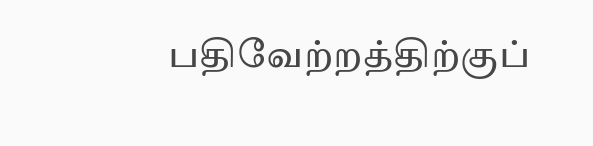பதிவேற்றத்திற்குப்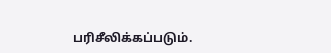பரிசீலிக்கப்படும்.